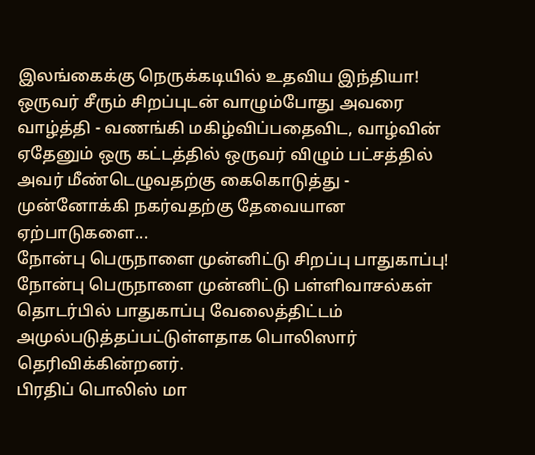இலங்கைக்கு நெருக்கடியில் உதவிய இந்தியா!
ஒருவர் சீரும் சிறப்புடன் வாழும்போது அவரை வாழ்த்தி - வணங்கி மகிழ்விப்பதைவிட, வாழ்வின் ஏதேனும் ஒரு கட்டத்தில் ஒருவர் விழும் பட்சத்தில் அவர் மீண்டெழுவதற்கு கைகொடுத்து - முன்னோக்கி நகர்வதற்கு தேவையான ஏற்பாடுகளை...
நோன்பு பெருநாளை முன்னிட்டு சிறப்பு பாதுகாப்பு!
நோன்பு பெருநாளை முன்னிட்டு பள்ளிவாசல்கள் தொடர்பில் பாதுகாப்பு வேலைத்திட்டம் அமுல்படுத்தப்பட்டுள்ளதாக பொலிஸார் தெரிவிக்கின்றனர்.
பிரதிப் பொலிஸ் மா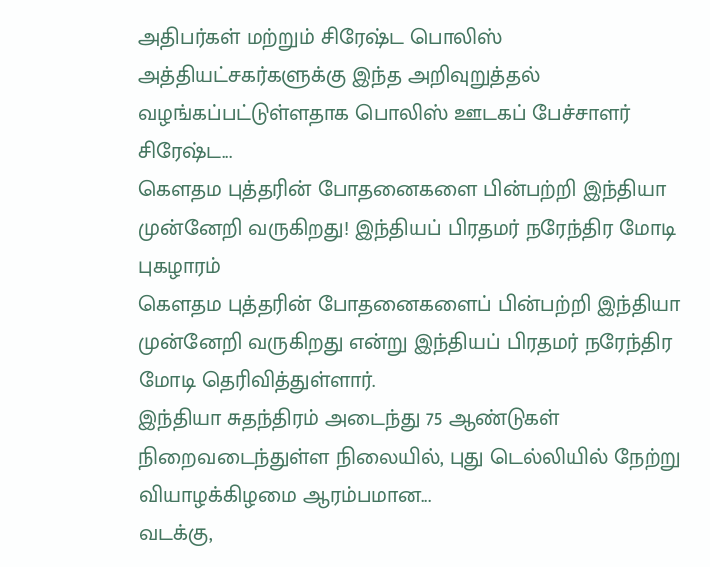அதிபர்கள் மற்றும் சிரேஷ்ட பொலிஸ் அத்தியட்சகர்களுக்கு இந்த அறிவுறுத்தல் வழங்கப்பட்டுள்ளதாக பொலிஸ் ஊடகப் பேச்சாளர் சிரேஷ்ட...
கௌதம புத்தரின் போதனைகளை பின்பற்றி இந்தியா முன்னேறி வருகிறது! இந்தியப் பிரதமர் நரேந்திர மோடி புகழாரம்
கௌதம புத்தரின் போதனைகளைப் பின்பற்றி இந்தியா முன்னேறி வருகிறது என்று இந்தியப் பிரதமர் நரேந்திர மோடி தெரிவித்துள்ளார்.
இந்தியா சுதந்திரம் அடைந்து 75 ஆண்டுகள் நிறைவடைந்துள்ள நிலையில், புது டெல்லியில் நேற்று வியாழக்கிழமை ஆரம்பமான...
வடக்கு,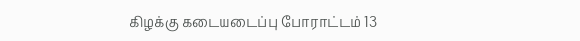கிழக்கு கடையடைப்பு போராட்டம் 13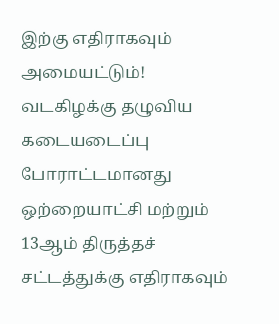இற்கு எதிராகவும் அமையட்டும்!
வடகிழக்கு தழுவிய கடையடைப்பு போராட்டமானது ஒற்றையாட்சி மற்றும் 13ஆம் திருத்தச் சட்டத்துக்கு எதிராகவும்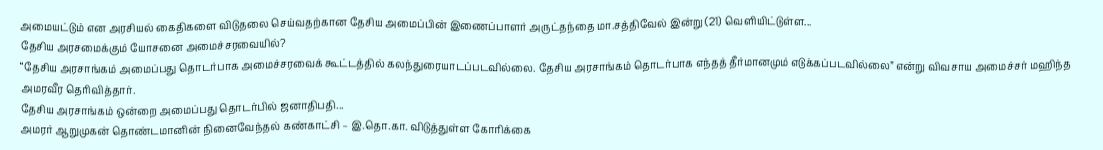அமையட்டும் என அரசியல் கைதிகளை விடுதலை செய்வதற்கான தேசிய அமைப்பின் இணைப்பாளர் அருட்தந்தை மா.சத்திவேல் இன்று (21) வெளியிட்டுள்ள...
தேசிய அரசமைக்கும் யோசனை அமைச்சரவையில்?
“தேசிய அரசாங்கம் அமைப்பது தொடர்பாக அமைச்சரவைக் கூட்டத்தில் கலந்துரையாடப்படவில்லை. தேசிய அரசாங்கம் தொடர்பாக எந்தத் தீர்மானமும் எடுக்கப்படவில்லை” என்று விவசாய அமைச்சர் மஹிந்த அமரவீர தெரிவித்தார்.
தேசிய அரசாங்கம் ஒன்றை அமைப்பது தொடர்பில் ஜனாதிபதி...
அமரர் ஆறுமுகன் தொண்டமானின் நினைவேந்தல் கண்காட்சி – இ.தொ.கா. விடுத்துள்ள கோரிக்கை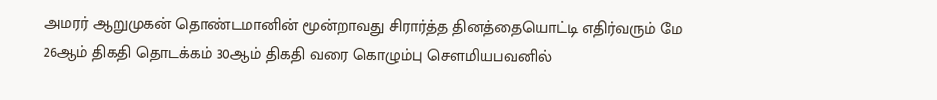அமரர் ஆறுமுகன் தொண்டமானின் மூன்றாவது சிரார்த்த தினத்தையொட்டி எதிர்வரும் மே 26ஆம் திகதி தொடக்கம் 30ஆம் திகதி வரை கொழும்பு சௌமியபவனில்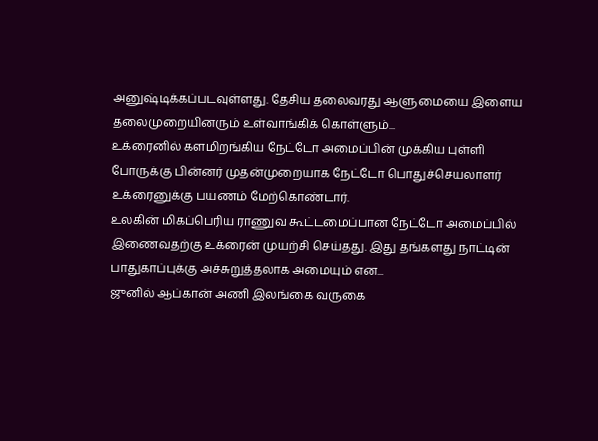அனுஷ்டிக்கப்படவுள்ளது. தேசிய தலைவரது ஆளுமையை இளைய தலைமுறையினரும் உள்வாங்கிக் கொள்ளும்...
உக்ரைனில் களமிறங்கிய நேட்டோ அமைப்பின் முக்கிய புள்ளி
போருக்கு பின்னர் முதன்முறையாக நேட்டோ பொதுச்செயலாளர் உக்ரைனுக்கு பயணம் மேற்கொண்டார்.
உலகின் மிகப்பெரிய ராணுவ கூட்டமைப்பான நேட்டோ அமைப்பில் இணைவதற்கு உக்ரைன் முயற்சி செய்தது. இது தங்களது நாட்டின் பாதுகாப்புக்கு அச்சுறுத்தலாக அமையும் என...
ஜுனில் ஆப்கான் அணி இலங்கை வருகை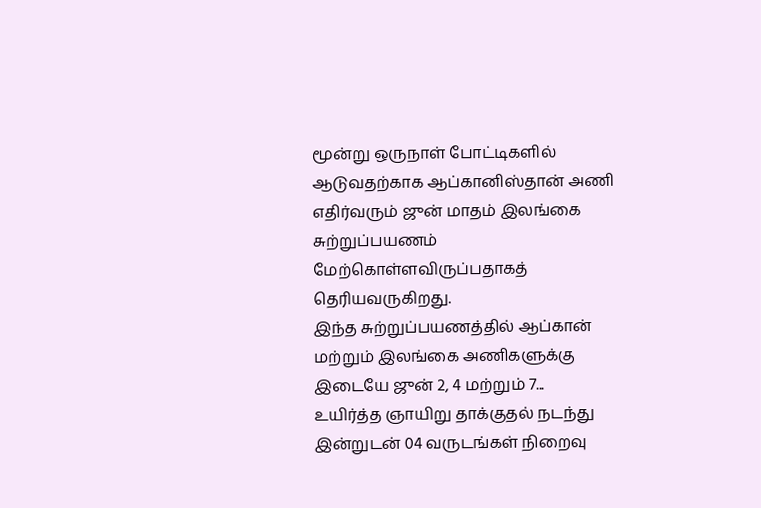மூன்று ஒருநாள் போட்டிகளில் ஆடுவதற்காக ஆப்கானிஸ்தான் அணி எதிர்வரும் ஜுன் மாதம் இலங்கை சுற்றுப்பயணம் மேற்கொள்ளவிருப்பதாகத் தெரியவருகிறது.
இந்த சுற்றுப்பயணத்தில் ஆப்கான் மற்றும் இலங்கை அணிகளுக்கு இடையே ஜுன் 2, 4 மற்றும் 7...
உயிர்த்த ஞாயிறு தாக்குதல் நடந்து இன்றுடன் 04 வருடங்கள் நிறைவு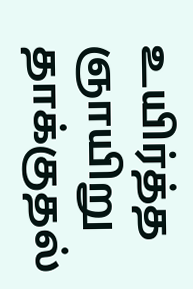உயிர்த்த ஞாயிறு தாக்குதல்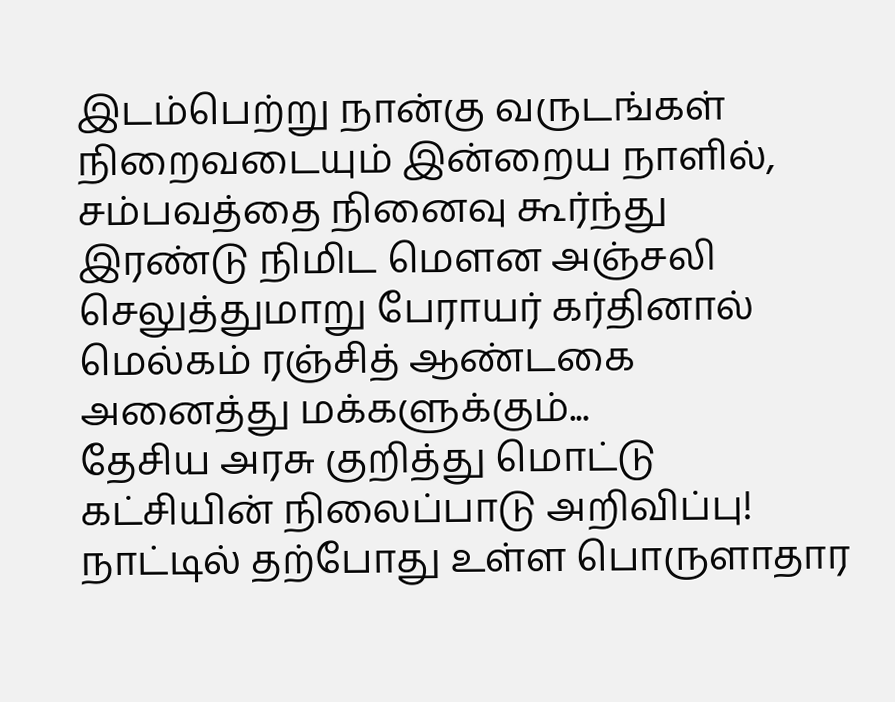இடம்பெற்று நான்கு வருடங்கள் நிறைவடையும் இன்றைய நாளில், சம்பவத்தை நினைவு கூர்ந்து இரண்டு நிமிட மௌன அஞ்சலி செலுத்துமாறு பேராயர் கர்தினால் மெல்கம் ரஞ்சித் ஆண்டகை அனைத்து மக்களுக்கும்...
தேசிய அரசு குறித்து மொட்டு கட்சியின் நிலைப்பாடு அறிவிப்பு!
நாட்டில் தற்போது உள்ள பொருளாதார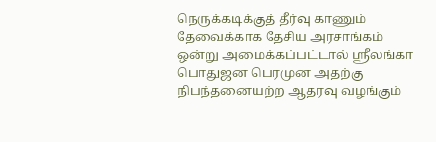நெருக்கடிக்குத் தீர்வு காணும் தேவைக்காக தேசிய அரசாங்கம் ஒன்று அமைக்கப்பட்டால் ஸ்ரீலங்கா பொதுஜன பெரமுன அதற்கு நிபந்தனையற்ற ஆதரவு வழங்கும்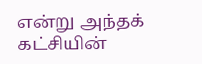என்று அந்தக் கட்சியின்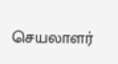செயலாளர்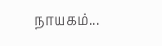நாயகம்...